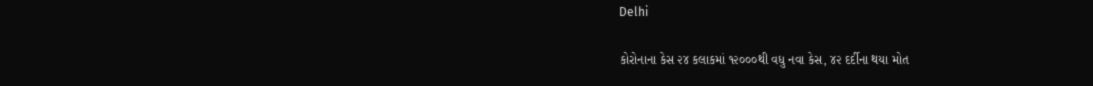Delhi

કોરોનાના કેસ ૨૪ કલાકમાં ૧૨૦૦૦થી વધુ નવા કેસ, ૪૨ દર્દીના થયા મોત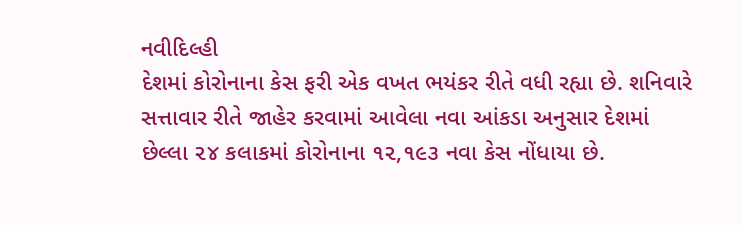નવીદિલ્હી
દેશમાં કોરોનાના કેસ ફરી એક વખત ભયંકર રીતે વધી રહ્યા છે. શનિવારે સત્તાવાર રીતે જાહેર કરવામાં આવેલા નવા આંકડા અનુસાર દેશમાં છેલ્લા ૨૪ કલાકમાં કોરોનાના ૧૨,૧૯૩ નવા કેસ નોંધાયા છે.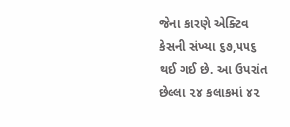જેના કારણે એક્ટિવ કેસની સંખ્યા ૬૭,૫૫૬ થઈ ગઈ છે. આ ઉપરાંત છેલ્લા ૨૪ કલાકમાં ૪૨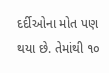દર્દીઓના મોત પણ થયા છે. તેમાંથી ૧૦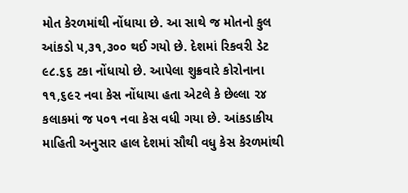મોત કેરળમાંથી નોંધાયા છે. આ સાથે જ મોતનો કુલ આંકડો ૫,૩૧,૩૦૦ થઈ ગયો છે. દેશમાં રિકવરી ડેટ ૯૮.૬૬ ટકા નોંધાયો છે. આપેલા શુક્રવારે કોરોનાના ૧૧,૬૯૨ નવા કેસ નોંધાયા હતા એટલે કે છેલ્લા ૨૪ કલાકમાં જ ૫૦૧ નવા કેસ વધી ગયા છે. આંકડાકીય માહિતી અનુસાર હાલ દેશમાં સૌથી વધુ કેસ કેરળમાંથી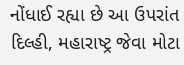નોંધાઈ રહ્યા છે આ ઉપરાંત દિલ્હી, મહારાષ્ટ્ર જેવા મોટા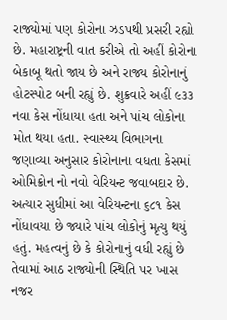રાજ્યોમાં પણ કોરોના ઝડપથી પ્રસરી રહ્યો છે. મહારાષ્ટ્રની વાત કરીએ તો અહીં કોરોના બેકાબૂ થતો જાય છે અને રાજ્ય કોરોનાનું હોટસ્પોટ બની રહ્યું છે. શુક્રવારે અહીં ૯૩૩ નવા કેસ નોંધાયા હતા અને પાંચ લોકોના મોત થયા હતા. સ્વાસ્થ્ય વિભાગના જણાવ્યા અનુસાર કોરોનાના વધતા કેસમાં ઓમિક્રોન નો નવો વેરિયન્ટ જવાબદાર છે. અત્યાર સુધીમાં આ વેરિયન્ટના ૬૮૧ કેસ નોંધાવયા છે જ્યારે પાંચ લોકોનું મૃત્યુ થયું હતું. મહત્વનું છે કે કોરોનાનું વધી રહ્યું છે તેવામાં આઠ રાજ્યોની સ્થિતિ પર ખાસ નજર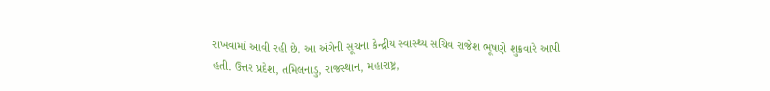રાખવામાં આવી રહી છે. આ અંગેની સૂચના કેન્દ્રીય સ્વાસ્થ્ય સચિવ રાજેશ ભૂષણે શુક્રવારે આપી હતી. ઉત્તર પ્રદેશ, તમિલનાડુ, રાજસ્થાન, મહારાષ્ટ્ર,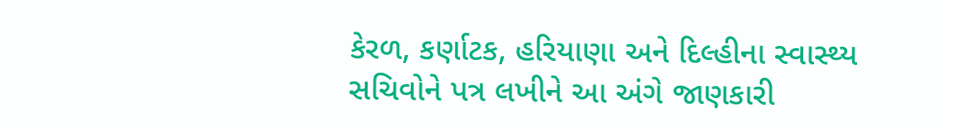કેરળ, કર્ણાટક, હરિયાણા અને દિલ્હીના સ્વાસ્થ્ય સચિવોને પત્ર લખીને આ અંગે જાણકારી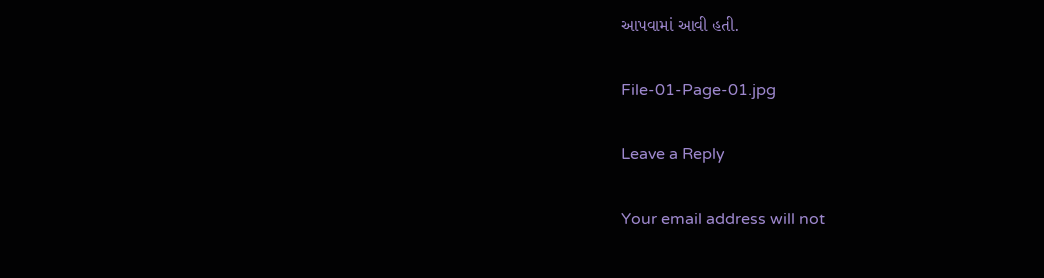આપવામાં આવી હતી.

File-01-Page-01.jpg

Leave a Reply

Your email address will not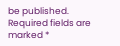be published. Required fields are marked *